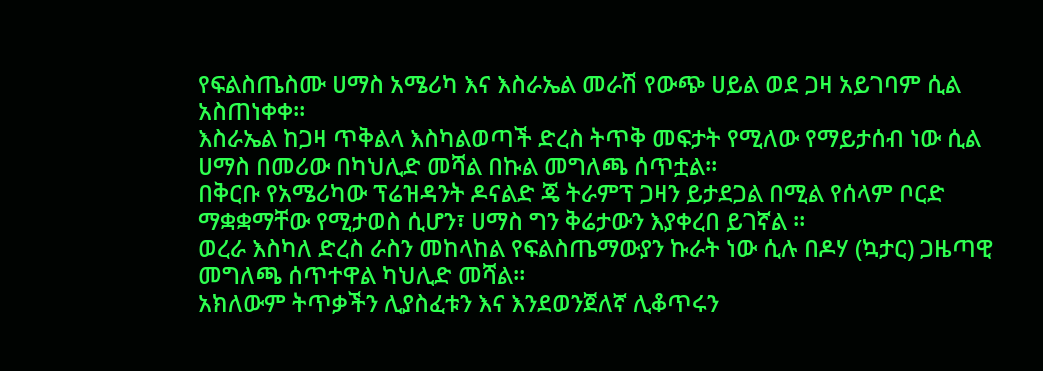የፍልስጤስሙ ሀማስ አሜሪካ እና እስራኤል መራሽ የውጭ ሀይል ወደ ጋዛ አይገባም ሲል አስጠነቀቀ።
እስራኤል ከጋዛ ጥቅልላ እስካልወጣች ድረስ ትጥቅ መፍታት የሚለው የማይታሰብ ነው ሲል ሀማስ በመሪው በካህሊድ መሻል በኩል መግለጫ ሰጥቷል።
በቅርቡ የአሜሪካው ፕሬዝዳንት ዶናልድ ጄ ትራምፕ ጋዛን ይታደጋል በሚል የሰላም ቦርድ ማቋቋማቸው የሚታወስ ሲሆን፣ ሀማስ ግን ቅሬታውን እያቀረበ ይገኛል ።
ወረራ እስካለ ድረስ ራስን መከላከል የፍልስጤማውያን ኩራት ነው ሲሉ በዶሃ (ኳታር) ጋዜጣዊ መግለጫ ሰጥተዋል ካህሊድ መሻል።
አክለውም ትጥቃችን ሊያስፈቱን እና እንደወንጀለኛ ሊቆጥሩን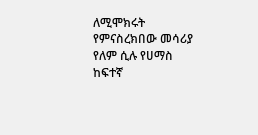ለሚሞክሩት የምናስረክበው መሳሪያ የለም ሲሉ የሀማስ ከፍተኛ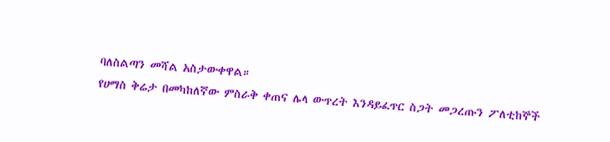ባለስልጣን መሻል አስታውቀዋል።
የሀማስ ቅሬታ በመካከለኛው ምስራቅ ቀጠና ሌላ ውጥረት እንዳይፈጥር ስጋት መጋረጡን ፖለቲከኞች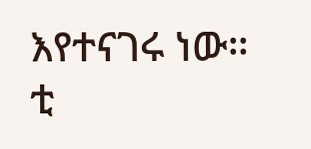እየተናገሩ ነው።
ቲ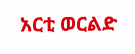አርቲ ወርልድ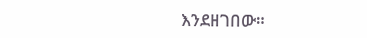እንደዘገበው።